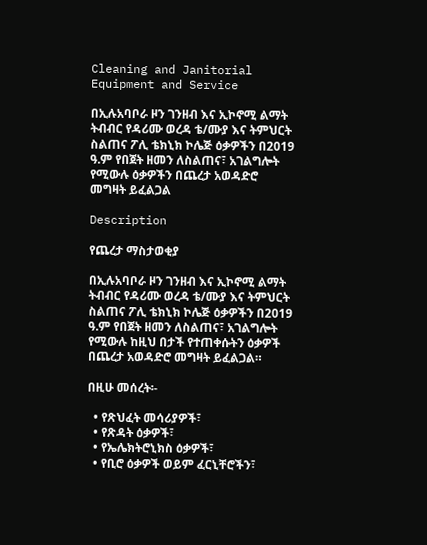Cleaning and Janitorial Equipment and Service

በኢሉአባቦራ ዞን ገንዘብ እና ኢኮኖሚ ልማት ትብብር የዳሪሙ ወረዳ ቴ/ሙያ እና ትምህርት ስልጠና ፖሊ ቴክኒክ ኮሌጅ ዕቃዎችን በ2019 ዓ.ም የበጀት ዘመን ለስልጠና፣ አገልግሎት የሚውሉ ዕቃዎችን በጨረታ አወዳድሮ መግዛት ይፈልጋል

Description

የጨረታ ማስታወቂያ

በኢሉአባቦራ ዞን ገንዘብ እና ኢኮኖሚ ልማት ትብብር የዳሪሙ ወረዳ ቴ/ሙያ እና ትምህርት ስልጠና ፖሊ ቴክኒክ ኮሌጅ ዕቃዎችን በ2019 ዓ.ም የበጀት ዘመን ለስልጠና፣ አገልግሎት የሚውሉ ከዚህ በታች የተጠቀሱትን ዕቃዎች በጨረታ አወዳድሮ መግዛት ይፈልጋል።

በዚሁ መሰረት፡-

  • የጽህፈት መሳሪያዎች፣
  • የጽዳት ዕቃዎች፣
  • የኤሌክትሮኒክስ ዕቃዎች፣
  • የቢሮ ዕቃዎች ወይም ፈርኒቸሮችን፣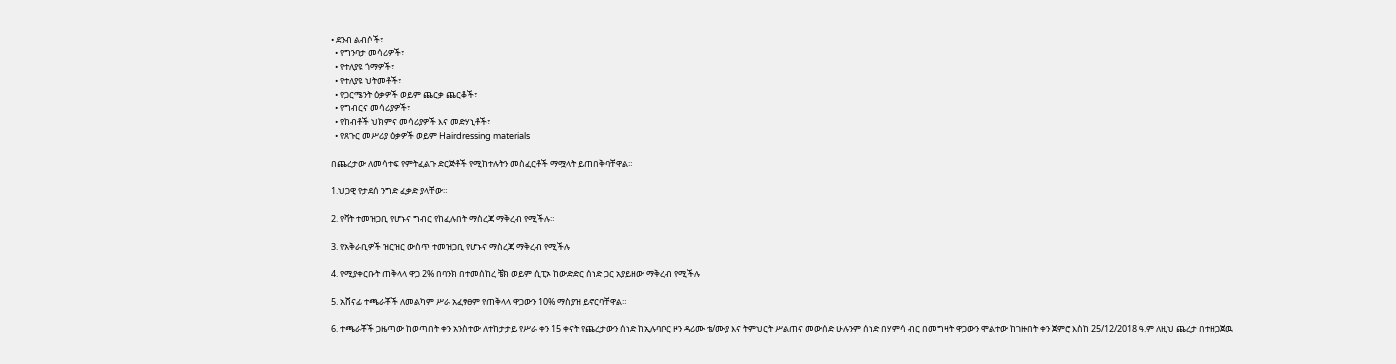• ደንብ ልብሶች፣
  • የግንባታ መሳሪዎች፣
  • የተለያዩ ጎማዎች፣
  • የተለያዩ ህትመቶች፣
  • የጋርሜንት ዕቃዎች ወይም ጨርቃ ጨርቆች፣
  • የግብርና መሳሪያዎች፣
  • የከብቶች ህክምና መሳሪያዎች እና መድሃኒቶች፣
  • የጸጉር መሥሪያ ዕቃዎች ወይም Hairdressing materials

በጨረታው ለመሳተፍ የምትፈልጉ ድርጅቶች የሚከተሉትን መስፈርቶች ማሟላት ይጠበቅባቸዋል።

1.ህጋዊ የታደሰ ንግድ ፈቃድ ያላቸው።

2. የቫት ተመዝጋቢ የሆኑና ግብር የከፈሉበት ማስረጃ ማቅረብ የሚችሉ።

3. የአቅራቢዎች ዝርዝር ውስጥ ተመዝጋቢ የሆኑና ማስረጃ ማቅረብ የሚችሉ

4. የሚያቀርቡት ጠቅላላ ዋጋ 2% በባንክ በተመሰከረ ቼክ ወይም ሲፒኦ ከውድድር ሰነድ ጋር አያይዘው ማቅረብ የሚችሉ

5. አሸናፊ ተጫራቾች ለመልካም ሥራ አፈፃፀም የጠቅላላ ዋጋውን 10% ማስያዝ ይኖርባቸዋል።

6. ተጫራቾች ጋዜጣው ከወጣበት ቀን አንስተው ለተከታታይ የሥራ ቀን 15 ቀናት የጨረታውን ሰነድ ከኢሉባቦር ዞን ዳሪሙ ቴ/ሙያ እና ትምህርት ሥልጠና መውሰድ ሁሉንም ሰነድ በሃምሳ ብር በመግዛት ዋጋውን ሞልተው ከገዙበት ቀን ጀምሮ እስከ 25/12/2018 ዓ.ም ለዚህ ጨረታ በተዘጋጀዉ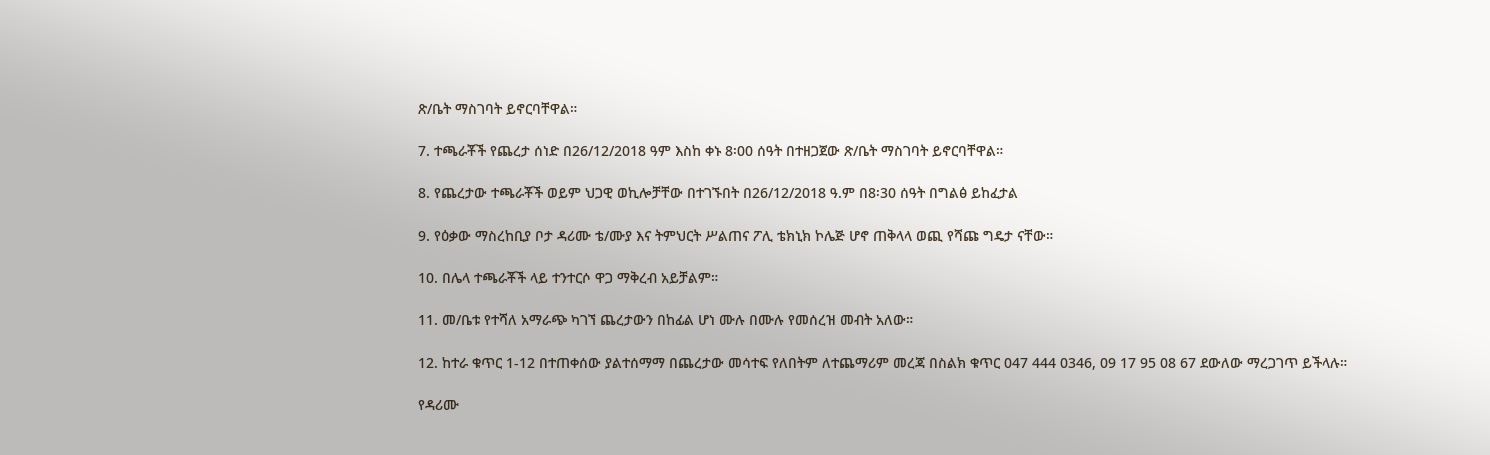ጽ/ቤት ማስገባት ይኖርባቸዋል።

7. ተጫራቾች የጨረታ ሰነድ በ26/12/2018 ዓም እስከ ቀኑ 8፡00 ሰዓት በተዘጋጀው ጽ/ቤት ማስገባት ይኖርባቸዋል።

8. የጨረታው ተጫራቾች ወይም ህጋዊ ወኪሎቻቸው በተገኙበት በ26/12/2018 ዓ.ም በ8፡30 ሰዓት በግልፅ ይከፈታል

9. የዕቃው ማስረከቢያ ቦታ ዳሪሙ ቴ/ሙያ እና ትምህርት ሥልጠና ፖሊ ቴክኒክ ኮሌጅ ሆኖ ጠቅላላ ወጪ የሻጩ ግዴታ ናቸው።

10. በሌላ ተጫራቾች ላይ ተንተርሶ ዋጋ ማቅረብ አይቻልም።

11. መ/ቤቱ የተሻለ አማራጭ ካገኘ ጨረታውን በከፊል ሆነ ሙሉ በሙሉ የመሰረዝ መብት አለው።

12. ከተራ ቁጥር 1-12 በተጠቀሰው ያልተሰማማ በጨረታው መሳተፍ የለበትም ለተጨማሪም መረጃ በስልክ ቁጥር 047 444 0346, 09 17 95 08 67 ደውለው ማረጋገጥ ይችላሉ።

የዳሪሙ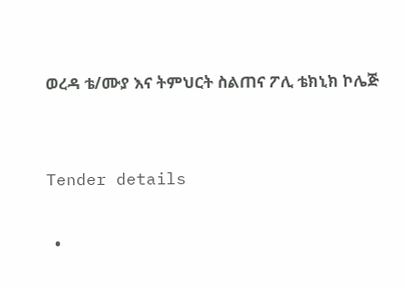ወረዳ ቴ/ሙያ እና ትምህርት ስልጠና ፖሊ ቴክኒክ ኮሌጅ


Tender details

  •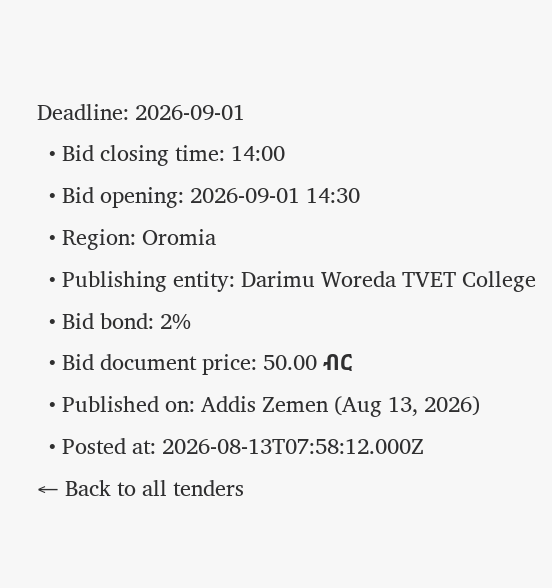Deadline: 2026-09-01
  • Bid closing time: 14:00
  • Bid opening: 2026-09-01 14:30
  • Region: Oromia
  • Publishing entity: Darimu Woreda TVET College
  • Bid bond: 2%
  • Bid document price: 50.00 ብር
  • Published on: Addis Zemen (Aug 13, 2026)
  • Posted at: 2026-08-13T07:58:12.000Z
← Back to all tenders